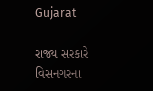Gujarat

રાજ્ય સરકારે વિસનગરના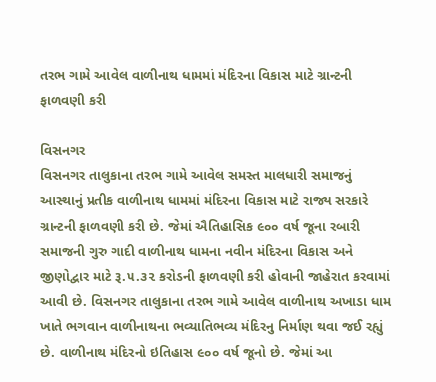તરભ ગામે આવેલ વાળીનાથ ધામમાં મંદિરના વિકાસ માટે ગ્રાન્ટની ફાળવણી કરી

વિસનગર
વિસનગર તાલુકાના તરભ ગામે આવેલ સમસ્ત માલધારી સમાજનું આસ્થાનું પ્રતીક વાળીનાથ ધામમાં મંદિરના વિકાસ માટે રાજ્ય સરકારે ગ્રાન્ટની ફાળવણી કરી છે. જેમાં ઐતિહાસિક ૯૦૦ વર્ષ જૂના રબારી સમાજની ગુરુ ગાદી વાળીનાથ ધામના નવીન મંદિરના વિકાસ અને જીણોદ્વાર માટે રૂ.૫.૩૨ કરોડની ફાળવણી કરી હોવાની જાહેરાત કરવામાં આવી છે. વિસનગર તાલુકાના તરભ ગામે આવેલ વાળીનાથ અખાડા ધામ ખાતે ભગવાન વાળીનાથના ભવ્યાતિભવ્ય મંદિરનુ નિર્માણ થવા જઈ રહ્યું છે. વાળીનાથ મંદિરનો ઇતિહાસ ૯૦૦ વર્ષ જૂનો છે. જેમાં આ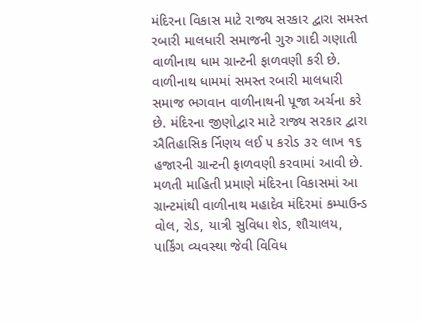મંદિરના વિકાસ માટે રાજ્ય સરકાર દ્વારા સમસ્ત રબારી માલધારી સમાજની ગુરુ ગાદી ગણાતી વાળીનાથ ધામ ગ્રાન્ટની ફાળવણી કરી છે. વાળીનાથ ધામમાં સમસ્ત રબારી માલધારી સમાજ ભગવાન વાળીનાથની પૂજા અર્ચના કરે છે. મંદિરના જીણોદ્વાર માટે રાજ્ય સરકાર દ્વારા ઐતિહાસિક ર્નિણય લઈ ૫ કરોડ ૩૨ લાખ ૧૬ હજારની ગ્રાન્ટની ફાળવણી કરવામાં આવી છે. મળતી માહિતી પ્રમાણે મંદિરના વિકાસમાં આ ગ્રાન્ટમાંથી વાળીનાથ મહાદેવ મંદિરમાં કમ્પાઉન્ડ વોલ, રોડ, યાત્રી સુવિધા શેડ, શૌચાલય, પાર્કિંગ વ્યવસ્થા જેવી વિવિધ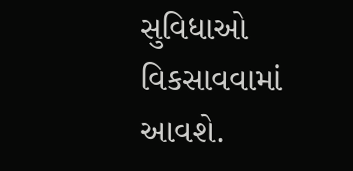સુવિધાઓ વિકસાવવામાં આવશે.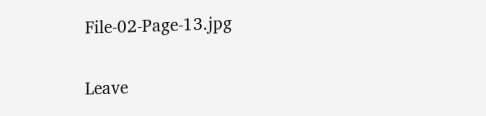File-02-Page-13.jpg

Leave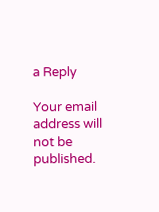a Reply

Your email address will not be published.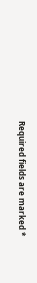Required fields are marked *